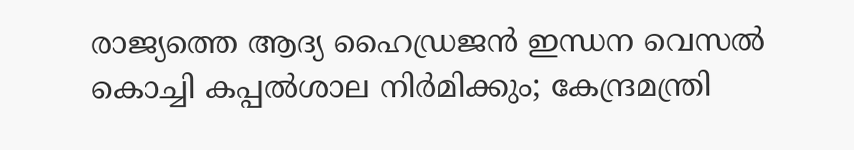രാജ്യത്തെ ആദ്യ ഹൈഡ്രജൻ ഇന്ധന വെസൽ കൊച്ചി കപ്പൽശാല നിർമിക്കും; കേന്ദ്രമന്ത്രി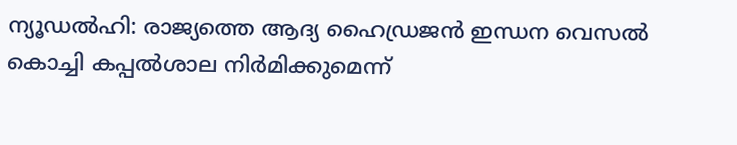ന്യൂഡൽഹി: രാജ്യത്തെ ആദ്യ ഹൈഡ്രജൻ ഇന്ധന വെസൽ കൊച്ചി കപ്പൽശാല നിർമിക്കുമെന്ന്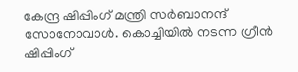കേന്ദ്ര ഷിപ്പിംഗ് മന്ത്രി സർബാനന്ദ് സോനോവാൾ. കൊച്ചിയിൽ നടന്ന ഗ്രീൻ ഷിപ്പിംഗ്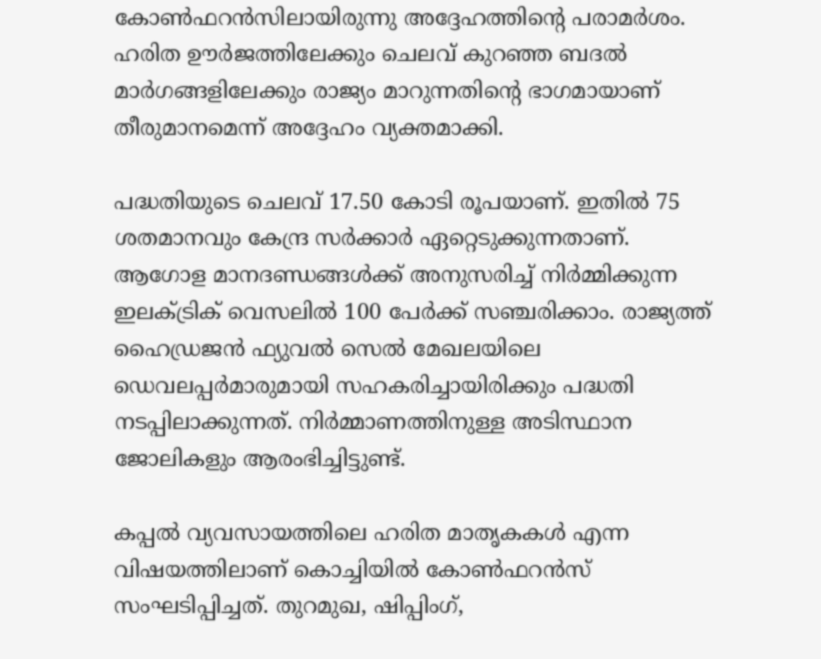കോൺഫറൻസിലായിരുന്നു അദ്ദേഹത്തിന്റെ പരാമർശം. ഹരിത ഊർജത്തിലേക്കും ചെലവ് കുറഞ്ഞ ബദൽ മാർഗങ്ങളിലേക്കും രാജ്യം മാറുന്നതിന്റെ ഭാഗമായാണ് തീരുമാനമെന്ന് അദ്ദേഹം വ്യക്തമാക്കി.

പദ്ധതിയുടെ ചെലവ് 17.50 കോടി രൂപയാണ്. ഇതിൽ 75 ശതമാനവും കേന്ദ്ര സർക്കാർ ഏറ്റെടുക്കുന്നതാണ്. ആഗോള മാനദണ്ഡങ്ങൾക്ക് അനുസരിച്ച് നിർമ്മിക്കുന്ന ഇലക്ട്രിക് വെസലിൽ 100 പേർക്ക് സഞ്ചരിക്കാം. രാജ്യത്ത് ഹൈഡ്രജൻ ഫ്യുവൽ സെൽ മേഖലയിലെ ഡെവലപ്പർമാരുമായി സഹകരിച്ചായിരിക്കും പദ്ധതി നടപ്പിലാക്കുന്നത്. നിർമ്മാണത്തിനുള്ള അടിസ്ഥാന ജോലികളും ആരംഭിച്ചിട്ടുണ്ട്.

കപ്പൽ വ്യവസായത്തിലെ ഹരിത മാതൃകകൾ എന്ന വിഷയത്തിലാണ് കൊച്ചിയിൽ കോൺഫറൻസ് സംഘടിപ്പിച്ചത്. തുറമുഖ, ഷിപ്പിംഗ്,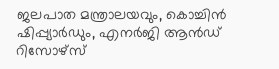ജലപാത മന്ത്രാലയവും, കൊച്ചിൻ ഷിപ്പ്യാർഡും, എനർജി ആൻഡ് റിസോഴ്സ്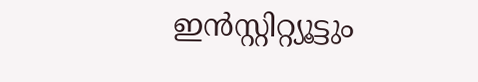ഇൻസ്റ്റിറ്റ്യൂട്ടും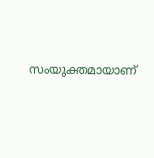സംയുക്തമായാണ്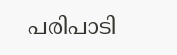പരിപാടി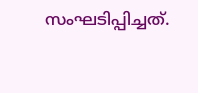സംഘടിപ്പിച്ചത്.